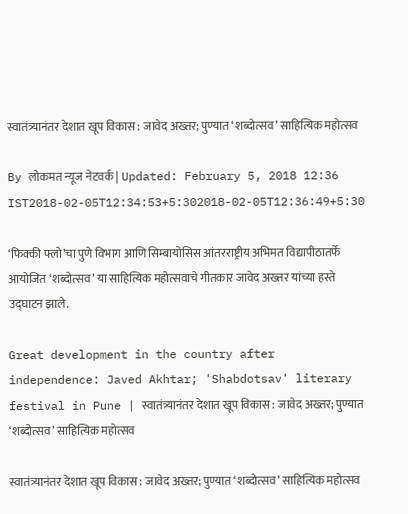स्वातंत्र्यानंतर देशात खूप विकास : जावेद अख्तर; पुण्यात ‘शब्दोत्सव’ साहित्यिक महोत्सव

By लोकमत न्यूज नेटवर्क | Updated: February 5, 2018 12:36 IST2018-02-05T12:34:53+5:302018-02-05T12:36:49+5:30

‘फिक्की फ्लो’चा पुणे विभाग आणि सिम्बायोसिस आंतरराष्ट्रीय अभिमत विद्यापीठातर्फे आयोजित ‘शब्दोत्सव’ या साहित्यिक महोत्सवाचे गीतकार जावेद अख्तर यांच्या हस्ते उद्घाटन झाले.

Great development in the country after independence: Javed Akhtar; 'Shabdotsav' literary festival in Pune | स्वातंत्र्यानंतर देशात खूप विकास : जावेद अख्तर; पुण्यात ‘शब्दोत्सव’ साहित्यिक महोत्सव

स्वातंत्र्यानंतर देशात खूप विकास : जावेद अख्तर; पुण्यात ‘शब्दोत्सव’ साहित्यिक महोत्सव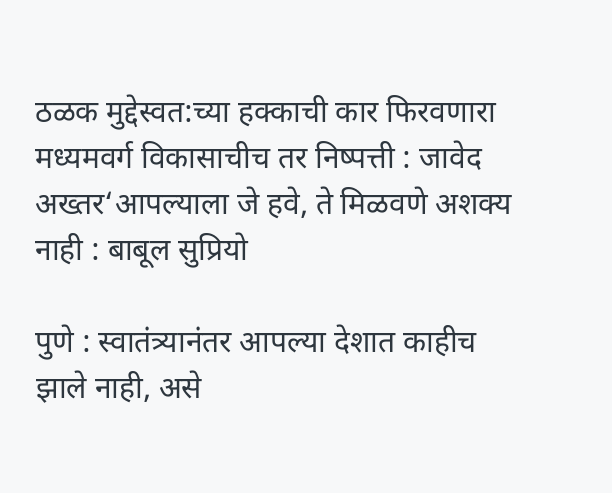ठळक मुद्देस्वत:च्या हक्काची कार फिरवणारा मध्यमवर्ग विकासाचीच तर निष्पत्ती : जावेद अख्तर‘आपल्याला जे हवे, ते मिळवणे अशक्य नाही : बाबूल सुप्रियो

पुणे : स्वातंत्र्यानंतर आपल्या देशात काहीच झाले नाही, असे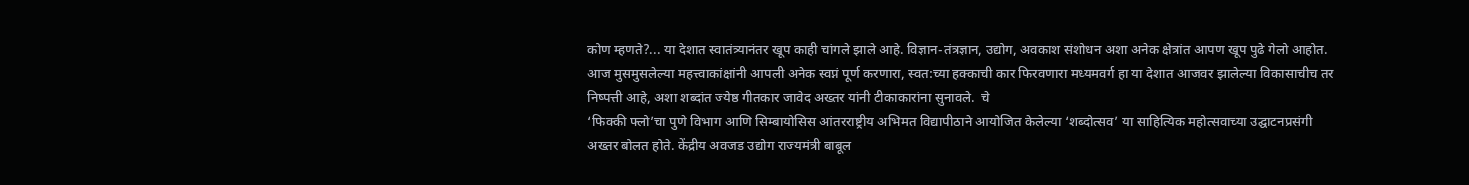कोण म्हणते?... या देशात स्वातंत्र्यानंतर खूप काही चांगले झाले आहे. विज्ञान-तंत्रज्ञान, उद्योग, अवकाश संशोधन अशा अनेक क्षेत्रांत आपण खूप पुढे गेलो आहोत. आज मुसमुसलेल्या महत्त्वाकांक्षांनी आपली अनेक स्वप्नं पूर्ण करणारा, स्वत:च्या हक्काची कार फिरवणारा मध्यमवर्ग हा या देशात आजवर झालेल्या विकासाचीच तर निष्पत्ती आहे, अशा शब्दांत ज्येष्ठ गीतकार जावेद अख्तर यांनी टीकाकारांना सुनावले.  चे
‘फिक्की फ्लो’चा पुणे विभाग आणि सिम्बायोसिस आंतरराष्ट्रीय अभिमत विद्यापीठाने आयोजित केलेल्या ‘शब्दोत्सव’ या साहित्यिक महोत्सवाच्या उद्घाटनप्रसंगी अख्तर बोलत होते. केंद्रीय अवजड उद्योग राज्यमंत्री बाबूल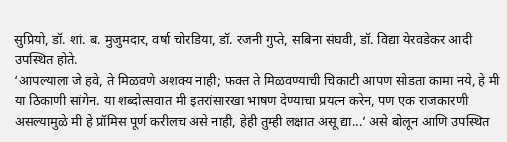सुप्रियो, डॉ. शां. ब. मुजुमदार, वर्षा चोरडिया, डॉ. रजनी गुप्ते, सबिना संघवी, डॉ. विद्या येरवडेकर आदी उपस्थित होते.
‘आपल्याला जे हवे, ते मिळवणे अशक्य नाही; फक्त ते मिळवण्याची चिकाटी आपण सोडता कामा नये, हे मी या ठिकाणी सांगेन. या शब्दोत्सवात मी इतरांसारखा भाषण देण्याचा प्रयत्न करेन, पण एक राजकारणी असल्यामुळे मी हे प्रॉमिस पूर्ण करीलच असे नाही, हेही तुम्ही लक्षात असू द्या...’ असे बोलून आणि उपस्थित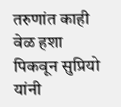तरुणांत काही वेळ हशा पिकवून सुप्रियो यांनी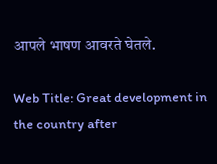आपले भाषण आवरते घेतले.

Web Title: Great development in the country after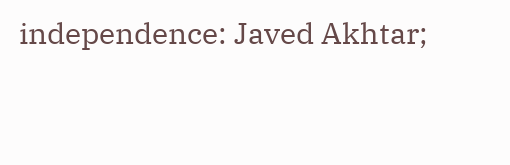independence: Javed Akhtar;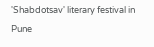'Shabdotsav' literary festival in Pune